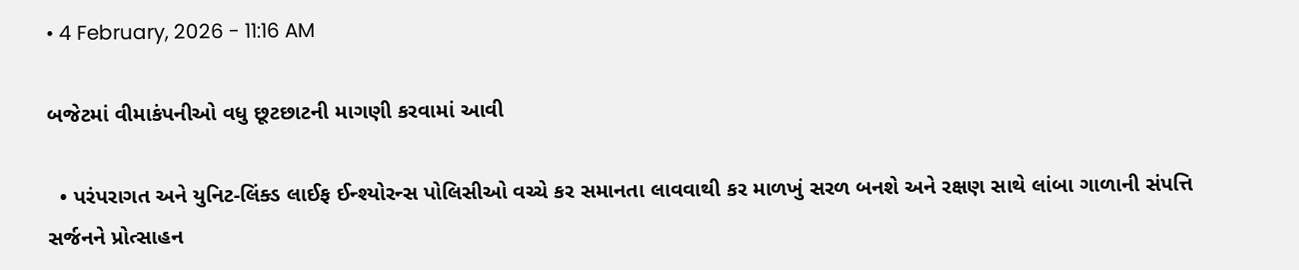• 4 February, 2026 - 11:16 AM

બજેટમાં વીમાકંપનીઓ વધુ છૂટછાટની માગણી કરવામાં આવી

  • પરંપરાગત અને યુનિટ-લિંક્ડ લાઈફ ઈન્શ્યોરન્સ પોલિસીઓ વચ્ચે કર સમાનતા લાવવાથી કર માળખું સરળ બનશે અને રક્ષણ સાથે લાંબા ગાળાની સંપત્તિ સર્જનને પ્રોત્સાહન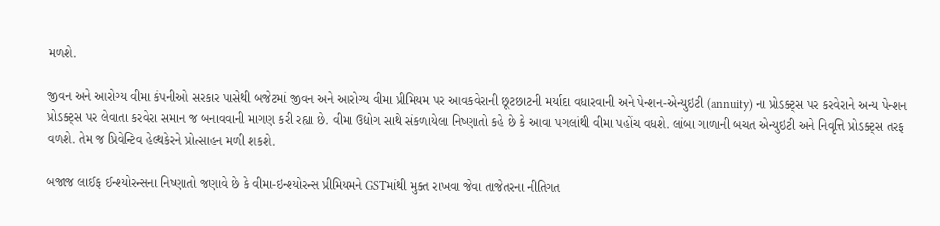મળશે.

જીવન અને આરોગ્ય વીમા કંપનીઓ સરકાર પાસેથી બજેટમાં જીવન અને આરોગ્ય વીમા પ્રીમિયમ પર આવકવેરાની છૂટછાટની મર્યાદા વધારવાની અને પેન્શન-એન્યુઇટી (annuity) ના પ્રોડક્ટ્સ પર કરવેરાને અન્ય પેન્શન પ્રોડક્ટ્સ પર લેવાતા કરવેરા સમાન જ બનાવવાની માગણ કરી રહ્યા છે. વીમા ઉદ્યોગ સાથે સંકળાયેલા નિષ્ણાતો કહે છે કે આવા પગલાંથી વીમા પહોંચ વધશે. લાંબા ગાળાની બચત એન્યુઇટી અને નિવૃત્તિ પ્રોડક્ટ્સ તરફ વળશે. તેમ જ પ્રિવેન્ટિવ હેલ્થકેરને પ્રોત્સાહન મળી શકશે.

બજાજ લાઈફ ઈન્શ્યોરન્સના નિષ્ણાતો જણાવે છે કે વીમા-ઇન્શ્યોરન્સ પ્રીમિયમને GSTમાંથી મુક્ત રાખવા જેવા તાજેતરના નીતિગત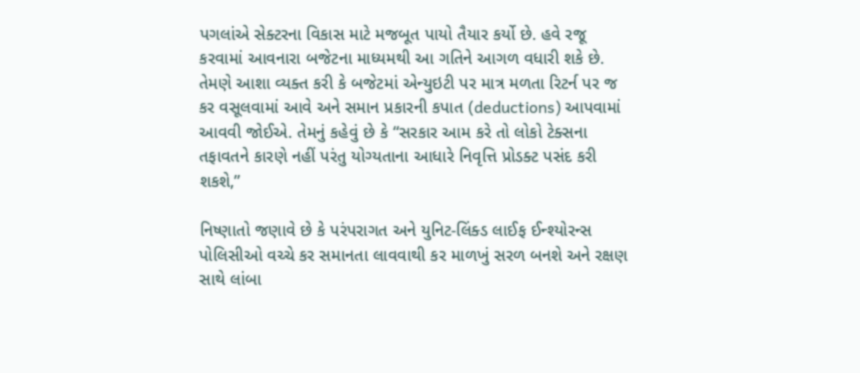પગલાંએ સેક્ટરના વિકાસ માટે મજબૂત પાયો તૈયાર કર્યો છે. હવે રજૂ કરવામાં આવનારા બજેટના માધ્યમથી આ ગતિને આગળ વધારી શકે છે. તેમણે આશા વ્યક્ત કરી કે બજેટમાં એન્યુઇટી પર માત્ર મળતા રિટર્ન પર જ કર વસૂલવામાં આવે અને સમાન પ્રકારની કપાત (deductions) આપવામાં આવવી જોઈએ. તેમનું કહેવું છે કે “સરકાર આમ કરે તો લોકો ટેક્સના તફાવતને કારણે નહીં પરંતુ યોગ્યતાના આધારે નિવૃત્તિ પ્રોડક્ટ પસંદ કરી શકશે,”

નિષ્ણાતો જણાવે છે કે પરંપરાગત અને યુનિટ-લિંક્ડ લાઈફ ઈન્શ્યોરન્સ પોલિસીઓ વચ્ચે કર સમાનતા લાવવાથી કર માળખું સરળ બનશે અને રક્ષણ સાથે લાંબા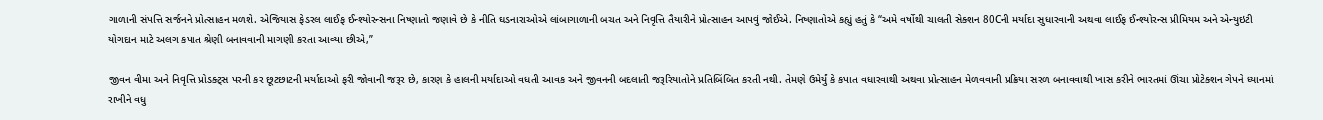ગાળાની સંપત્તિ સર્જનને પ્રોત્સાહન મળશે. એજિયાસ ફેડરલ લાઈફ ઈન્શ્યોરન્સના નિષ્ણાતો જણાવે છે કે નીતિ ઘડનારાઓએ લાંબાગાળાની બચત અને નિવૃત્તિ તૈયારીને પ્રોત્સાહન આપવું જોઈએ. નિષ્ણાતોએ કહ્યું હતું કે “અમે વર્ષોથી ચાલતી સેક્શન 80Cની મર્યાદા સુધારવાની અથવા લાઈફ ઈન્શ્યોરન્સ પ્રીમિયમ અને એન્યુઇટી યોગદાન માટે અલગ કપાત શ્રેણી બનાવવાની માગણી કરતા આવ્યા છીએ,”

જીવન વીમા અને નિવૃત્તિ પ્રોડક્ટ્સ પરની કર છૂટછાટની મર્યાદાઓ ફરી જોવાની જરૂર છે, કારણ કે હાલની મર્યાદાઓ વધતી આવક અને જીવનની બદલાતી જરૂરિયાતોને પ્રતિબિંબિત કરતી નથી. તેમણે ઉમેર્યું કે કપાત વધારવાથી અથવા પ્રોત્સાહન મેળવવાની પ્રક્રિયા સરળ બનાવવાથી ખાસ કરીને ભારતમાં ઊંચા પ્રોટેક્શન ગેપને ધ્યાનમાં રાખીને વધુ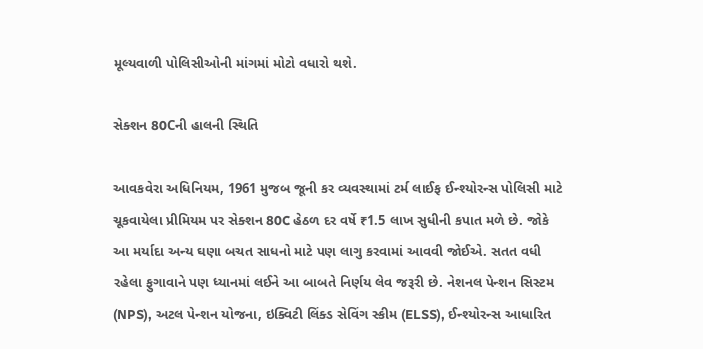મૂલ્યવાળી પોલિસીઓની માંગમાં મોટો વધારો થશે.

સેક્શન 80Cની હાલની સ્થિતિ

આવકવેરા અધિનિયમ, 1961 મુજબ જૂની કર વ્યવસ્થામાં ટર્મ લાઈફ ઈન્શ્યોરન્સ પોલિસી માટે ચૂકવાયેલા પ્રીમિયમ પર સેક્શન 80C હેઠળ દર વર્ષે ₹1.5 લાખ સુધીની કપાત મળે છે. જોકે આ મર્યાદા અન્ય ઘણા બચત સાધનો માટે પણ લાગુ કરવામાં આવવી જોઈએ. સતત વધી રહેલા ફુગાવાને પણ ધ્યાનમાં લઈને આ બાબતે નિર્ણય લેવ જરૂરી છે. નેશનલ પેન્શન સિસ્ટમ (NPS), અટલ પેન્શન યોજના, ઇક્વિટી લિંક્ડ સેવિંગ સ્કીમ (ELSS), ઈન્શ્યોરન્સ આધારિત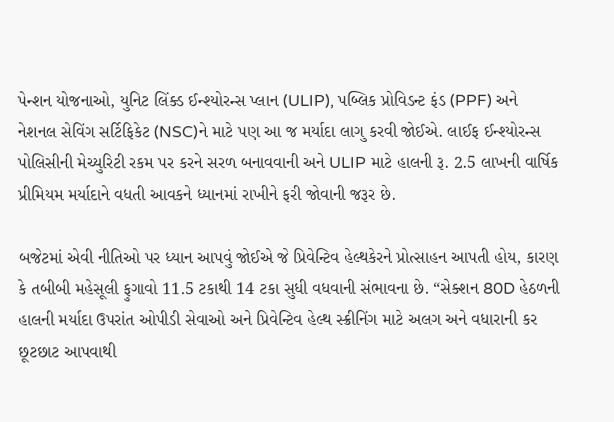પેન્શન યોજનાઓ, યુનિટ લિંક્ડ ઈન્શ્યોરન્સ પ્લાન (ULIP), પબ્લિક પ્રોવિડન્ટ ફંડ (PPF) અને નેશનલ સેવિંગ સર્ટિફિકેટ (NSC)ને માટે પણ આ જ મર્યાદા લાગુ કરવી જોઈએ. લાઈફ ઈન્શ્યોરન્સ પોલિસીની મેચ્યુરિટી રકમ પર કરને સરળ બનાવવાની અને ULIP માટે હાલની રૂ. 2.5 લાખની વાર્ષિક પ્રીમિયમ મર્યાદાને વધતી આવકને ધ્યાનમાં રાખીને ફરી જોવાની જરૂર છે.

બજેટમાં એવી નીતિઓ પર ધ્યાન આપવું જોઈએ જે પ્રિવેન્ટિવ હેલ્થકેરને પ્રોત્સાહન આપતી હોય, કારણ કે તબીબી મહેસૂલી ફુગાવો 11.5 ટકાથી 14 ટકા સુધી વધવાની સંભાવના છે. “સેક્શન 80D હેઠળની હાલની મર્યાદા ઉપરાંત ઓપીડી સેવાઓ અને પ્રિવેન્ટિવ હેલ્થ સ્ક્રીનિંગ માટે અલગ અને વધારાની કર છૂટછાટ આપવાથી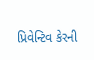પ્રિવેન્ટિવ કેરની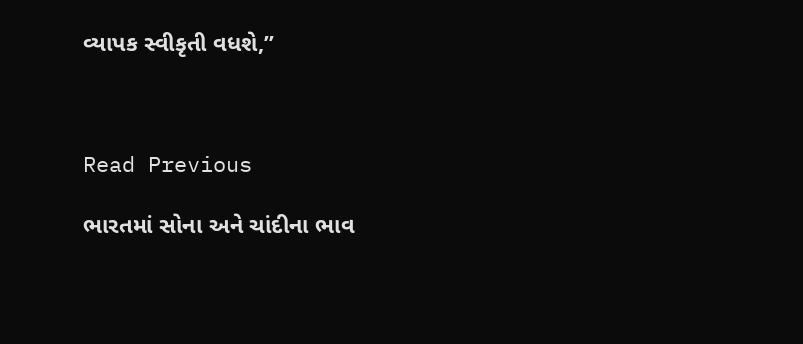વ્યાપક સ્વીકૃતી વધશે,”



Read Previous

ભારતમાં સોના અને ચાંદીના ભાવ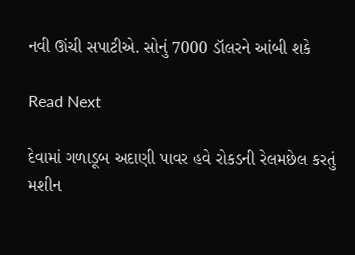નવી ઊંચી સપાટીએ. સોનું 7000 ડૉલરને આંબી શકે

Read Next

દેવામાં ગળાડૂબ અદાણી પાવર હવે રોકડની રેલમછેલ કરતું મશીન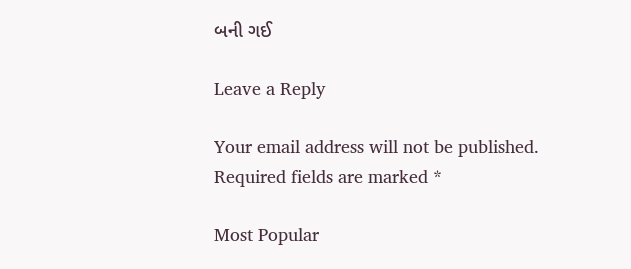બની ગઈ

Leave a Reply

Your email address will not be published. Required fields are marked *

Most Popular